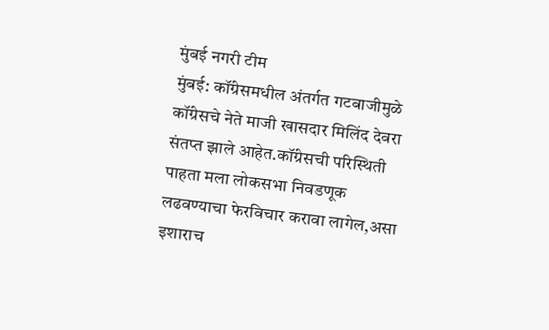मुंबई नगरी टीम
मुंबई: कॉंग्रेसमधील अंतर्गत गटबाजीमुळे कॉंग्रेसचे नेते माजी खासदार मिलिंद देवरा संतप्त झाले आहेत.कॉंग्रेसची परिस्थिती पाहता मला लोकसभा निवडणूक लढवण्याचा फेरविचार करावा लागेल,असा इशाराच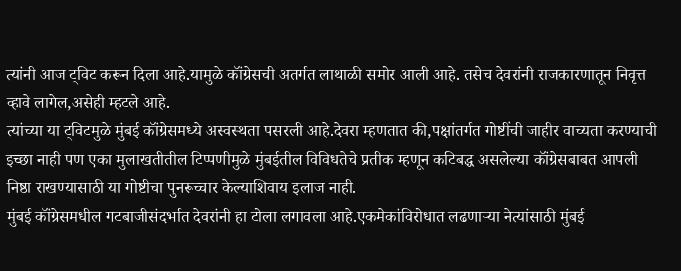त्यांनी आज ट्विट करून दिला आहे.यामुळे कॉंग्रेसची अतर्गत लाथाळी समोर आली आहे. तसेच देवरांनी राजकारणातून निवृत्त व्हावे लागेल,असेही म्हटले आहे.
त्यांच्या या ट्विटमुळे मुंबई कॉंग्रेसमध्ये अस्वस्थता पसरली आहे.देवरा म्हणतात की,पक्षांतर्गत गोष्टींची जाहीर वाच्यता करण्याची इच्छा नाही पण एका मुलाखतीतील टिप्पणीमुळे मुंबईतील विविधतेचे प्रतीक म्हणून कटिबद्ध असलेल्या कॉंग्रेसबाबत आपली निष्ठा राखण्यासाठी या गोष्टीचा पुनरूच्चार केल्याशिवाय इलाज नाही.
मुंबई कॉंग्रेसमधील गटबाजीसंदर्भात देवरांनी हा टोला लगावला आहे.एकमेकांविरोधात लढणाऱ्या नेत्यांसाठी मुंबई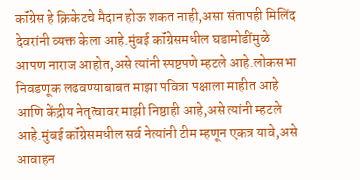कॉंग्रेस हे क्रिकेटचे मैदान होऊ शकत नाही,असा संतापही मिलिंद देवरांनी व्यक्त केला आहे.मुंबई कॉंग्रेसमधील घडामोडींमुळे आपण नाराज आहोत,असे त्यांनी स्पष्टपणे म्हटले आहे.लोकसभा निवडणूक लढवण्याबाबत माझा पवित्रा पक्षाला माहीत आहे आणि केंद्रीय नेतृत्वावर माझी निष्ठाही आहे,असे त्यांनी म्हटले आहे.मुंबई कॉंग्रेसमधील सर्व नेत्यांनी टीम म्हणून एकत्र यावे,असे आवाहन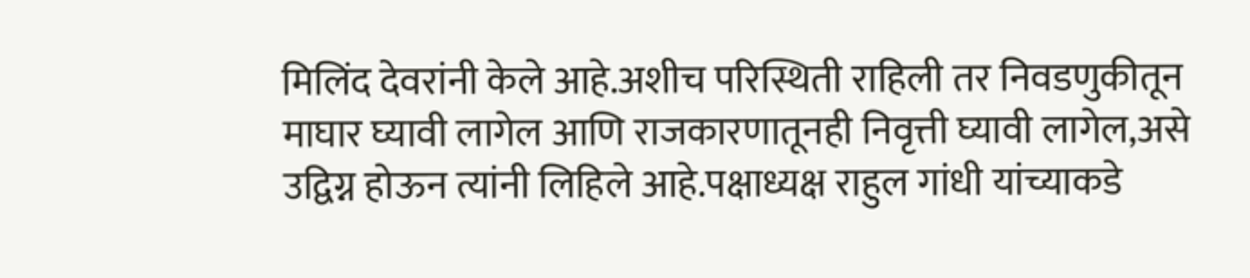मिलिंद देवरांनी केले आहे.अशीच परिस्थिती राहिली तर निवडणुकीतून माघार घ्यावी लागेल आणि राजकारणातूनही निवृत्ती घ्यावी लागेल,असे उद्विग्न होऊन त्यांनी लिहिले आहे.पक्षाध्यक्ष राहुल गांधी यांच्याकडे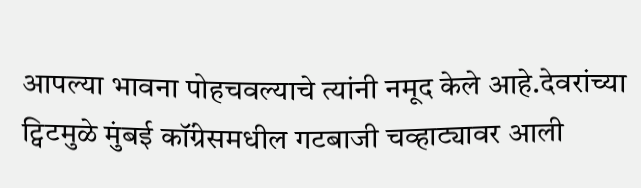आपल्या भावना पोहचवल्याचे त्यांनी नमूद केले आहे.देवरांच्या ट्विटमुळे मुंबई कॉंग्रेसमधील गटबाजी चव्हाट्यावर आली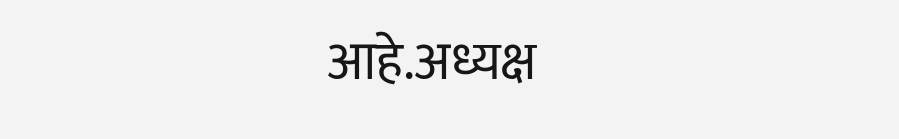आहे.अध्यक्ष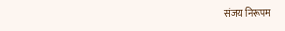संजय निरूपम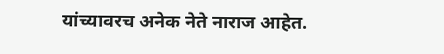यांच्यावरच अनेक नेते नाराज आहेत.